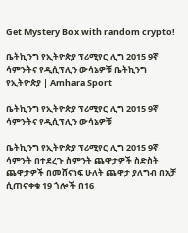Get Mystery Box with random crypto!

ቤትኪንግ የኢትዮጵያ ፕሪሚየር ሊግ 2015 9ኛ ሳምንትና የዲሲፕሊን ውሳኔዎቹ ቤትኪንግ የኢትዮጵያ | Amhara Sport

ቤትኪንግ የኢትዮጵያ ፕሪሚየር ሊግ 2015 9ኛ ሳምንትና የዲሲፕሊን ውሳኔዎቹ

ቤትኪንግ የኢትዮጵያ ፕሪሚየር ሊግ 2015 9ኛ ሳምንት በተደረጉ ስምንት ጨዋታዎች ስድስት ጨዋታዎች በመሸናነፍ ሁለት ጨዋታ ያለግብ በአቻ ሲጠናቀቁ 19 ጎሎች በ16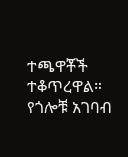ተጫዋቾች ተቆጥረዋል። የጎሎቹ አገባብ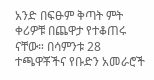አንድ በፍፁም ቅጣት ምት ቀሪዎቹ በጨዋታ የተቆጠሩ ናቸው። በሳምንቱ 28 ተጫዋቾችና የቡድን አመራሮች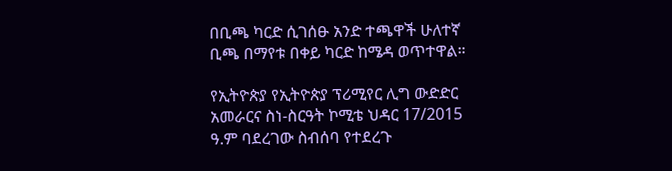በቢጫ ካርድ ሲገሰፁ አንድ ተጫዋች ሁለተኛ ቢጫ በማየቱ በቀይ ካርድ ከሜዳ ወጥተዋል።

የኢትዮጵያ የኢትዮጵያ ፕሪሚየር ሊግ ውድድር አመራርና ስነ-ስርዓት ኮሚቴ ህዳር 17/2015 ዓ.ም ባደረገው ስብሰባ የተደረጉ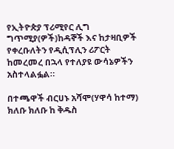የኢትዮጵያ ፕሪሚየር ሊግ ግጥሚያ(ዎች)ከዳኞች እና ከታዛቢዎች የቀረቡለትን የዲሲፕሊን ሪፖርት ከመረመረ በኋላ የተለያዩ ውሳኔዎችን አስተላልፏል።

በተጫዋች ብርሀኑ አሻሞ(ሃዋሳ ከተማ) ክለቡ ክለቡ ከ ቅዱስ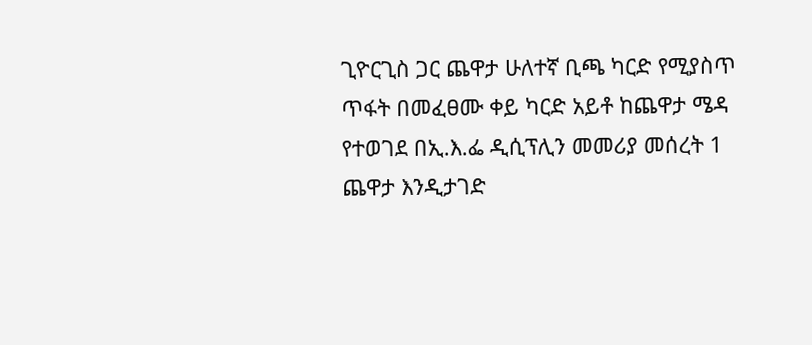ጊዮርጊስ ጋር ጨዋታ ሁለተኛ ቢጫ ካርድ የሚያስጥ ጥፋት በመፈፀሙ ቀይ ካርድ አይቶ ከጨዋታ ሜዳ የተወገደ በኢ.እ.ፌ ዲሲፕሊን መመሪያ መሰረት 1 ጨዋታ እንዲታገድ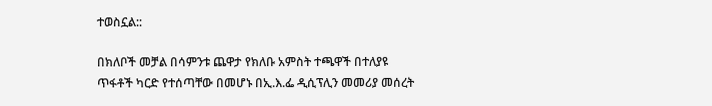ተወስኗል::

በክለቦች መቻል በሳምንቱ ጨዋታ የክለቡ አምስት ተጫዋች በተለያዩ ጥፋቶች ካርድ የተሰጣቸው በመሆኑ በኢ.እ.ፌ ዲሲፕሊን መመሪያ መሰረት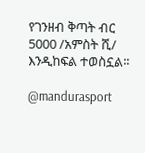የገንዘብ ቅጣት ብር 5000 /አምስት ሺ/ እንዲከፍል ተወስኗል፡፡

@mandurasport